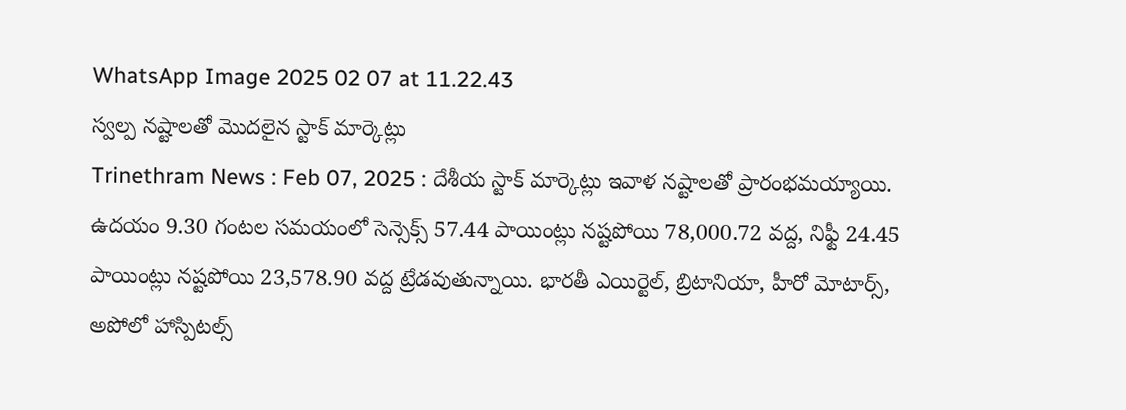WhatsApp Image 2025 02 07 at 11.22.43
స్వల్ప నష్టాలతో మొదలైన స్టాక్ మార్కెట్లు
Trinethram News : Feb 07, 2025 : దేశీయ స్టాక్ మార్కెట్లు ఇవాళ నష్టాలతో ప్రారంభమయ్యాయి. ఉదయం 9.30 గంటల సమయంలో సెన్సెక్స్ 57.44 పాయింట్లు నష్టపోయి 78,000.72 వద్ద, నిఫ్టీ 24.45 పాయింట్లు నష్టపోయి 23,578.90 వద్ద ట్రేడవుతున్నాయి. భారతీ ఎయిర్టెల్, బ్రిటానియా, హీరో మోటార్స్, అపోలో హాస్పిటల్స్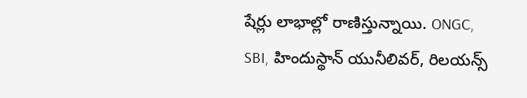షేర్లు లాభాల్లో రాణిస్తున్నాయి. ONGC, SBI, హిందుస్థాన్ యునీలివర్, రిలయన్స్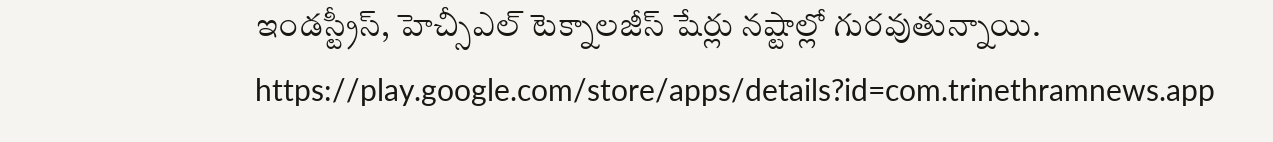ఇండస్ట్రీస్, హెచ్సీఎల్ టెక్నాలజీస్ షేర్లు నష్టాల్లో గురవుతున్నాయి.
https://play.google.com/store/apps/details?id=com.trinethramnews.app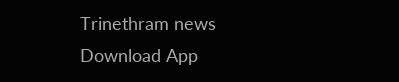Trinethram news
Download App